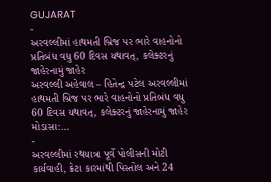GUJARAT
-
અરવલ્લીમાં હાથમતી બ્રિજ પર ભારે વાહનોનો પ્રતિબંધ વધુ 60 દિવસ યથાવત્, કલેક્ટરનું જાહેરનામું જાહેર
અરવલ્લી અહેવાલ – હિતેન્દ્ર પટેલ અરવલ્લીમાં હાથમતી બ્રિજ પર ભારે વાહનોનો પ્રતિબંધ વધુ 60 દિવસ યથાવત્, કલેક્ટરનું જાહેરનામું જાહેર મોડાસા:…
-
અરવલ્લીમાં રથયાત્રા પૂર્વે પોલીસની મોટી કાર્યવાહી, ક્રેટા કારમાંથી પિસ્તોલ અને 24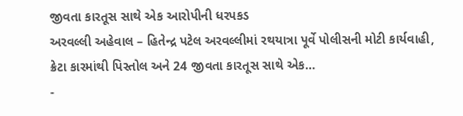જીવતા કારતૂસ સાથે એક આરોપીની ધરપકડ
અરવલ્લી અહેવાલ – હિતેન્દ્ર પટેલ અરવલ્લીમાં રથયાત્રા પૂર્વે પોલીસની મોટી કાર્યવાહી, ક્રેટા કારમાંથી પિસ્તોલ અને 24 જીવતા કારતૂસ સાથે એક…
-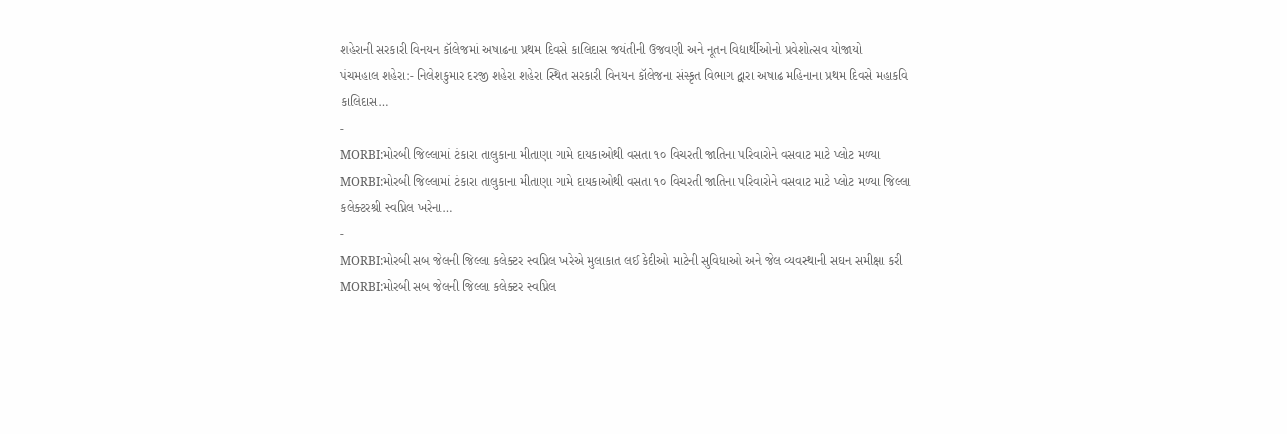શહેરાની સરકારી વિનયન કૉલેજમાં અષાઢના પ્રથમ દિવસે કાલિદાસ જયંતીની ઉજવણી અને નૂતન વિદ્યાર્થીઓનો પ્રવેશોત્સવ યોજાયો
પંચમહાલ શહેરા:- નિલેશકુમાર દરજી શહેરા શહેરા સ્થિત સરકારી વિનયન કૉલેજના સંસ્કૃત વિભાગ દ્વારા અષાઢ મહિનાના પ્રથમ દિવસે મહાકવિ કાલિદાસ…
-
MORBI:મોરબી જિલ્લામાં ટંકારા તાલુકાના મીતાણા ગામે દાયકાઓથી વસતા ૧૦ વિચરતી જાતિના પરિવારોને વસવાટ માટે પ્લોટ મળ્યા
MORBI:મોરબી જિલ્લામાં ટંકારા તાલુકાના મીતાણા ગામે દાયકાઓથી વસતા ૧૦ વિચરતી જાતિના પરિવારોને વસવાટ માટે પ્લોટ મળ્યા જિલ્લા કલેક્ટરશ્રી સ્વપ્નિલ ખરેના…
-
MORBI:મોરબી સબ જેલની જિલ્લા કલેક્ટર સ્વપ્નિલ ખરેએ મુલાકાત લઈ કેદીઓ માટેની સુવિધાઓ અને જેલ વ્યવસ્થાની સઘન સમીક્ષા કરી
MORBI:મોરબી સબ જેલની જિલ્લા કલેક્ટર સ્વપ્નિલ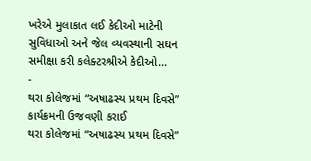ખરેએ મુલાકાત લઈ કેદીઓ માટેની સુવિધાઓ અને જેલ વ્યવસ્થાની સઘન સમીક્ષા કરી કલેક્ટરશ્રીએ કેદીઓ…
-
થરા કોલેજમાં “અષાઢસ્ય પ્રથમ દિવસે” કાર્યક્રમની ઉજવણી કરાઈ
થરા કોલેજમાં “અષાઢસ્ય પ્રથમ દિવસે”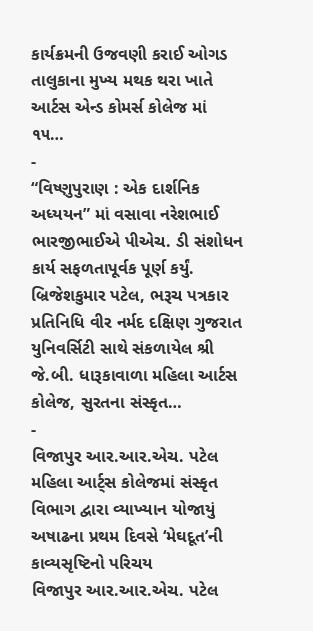કાર્યક્રમની ઉજવણી કરાઈ ઓગડ તાલુકાના મુખ્ય મથક થરા ખાતે આર્ટસ એન્ડ કોમર્સ કોલેજ માં ૧૫…
-
“વિષ્ણુપુરાણ : એક દાર્શનિક અધ્યયન” માં વસાવા નરેશભાઈ ભારજીભાઈએ પીએચ. ડી સંશોધન કાર્ય સફળતાપૂર્વક પૂર્ણ કર્યું.
બ્રિજેશકુમાર પટેલ, ભરૂચ પત્રકાર પ્રતિનિધિ વીર નર્મદ દક્ષિણ ગુજરાત યુનિવર્સિટી સાથે સંકળાયેલ શ્રી જે.બી. ધારૂકાવાળા મહિલા આર્ટસ કોલેજ, સુરતના સંસ્કૃત…
-
વિજાપુર આર.આર.એચ. પટેલ મહિલા આર્ટ્સ કોલેજમાં સંસ્કૃત વિભાગ દ્વારા વ્યાખ્યાન યોજાયું અષાઢના પ્રથમ દિવસે ‘મેઘદૂત’ની કાવ્યસૃષ્ટિનો પરિચય
વિજાપુર આર.આર.એચ. પટેલ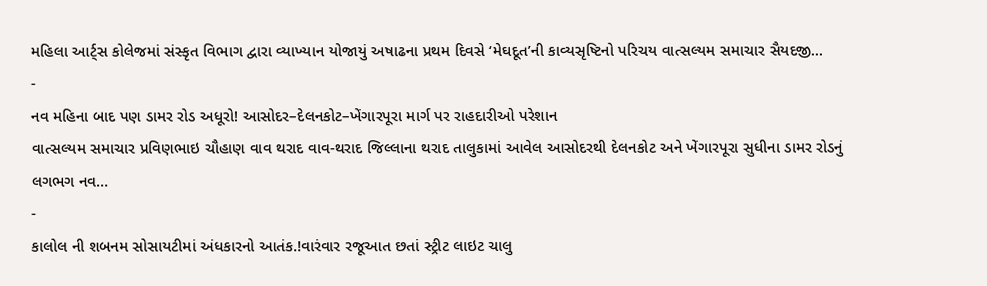મહિલા આર્ટ્સ કોલેજમાં સંસ્કૃત વિભાગ દ્વારા વ્યાખ્યાન યોજાયું અષાઢના પ્રથમ દિવસે ‘મેઘદૂત’ની કાવ્યસૃષ્ટિનો પરિચય વાત્સલ્યમ સમાચાર સૈયદજી…
-
નવ મહિના બાદ પણ ડામર રોડ અધૂરો! આસોદર–દેલનકોટ–ખેંગારપૂરા માર્ગ પર રાહદારીઓ પરેશાન
વાત્સલ્યમ સમાચાર પ્રવિણભાઇ ચૌહાણ વાવ થરાદ વાવ-થરાદ જિલ્લાના થરાદ તાલુકામાં આવેલ આસોદરથી દેલનકોટ અને ખેંગારપૂરા સુધીના ડામર રોડનું લગભગ નવ…
-
કાલોલ ની શબનમ સોસાયટીમાં અંધકારનો આતંક.!વારંવાર રજૂઆત છતાં સ્ટ્રીટ લાઇટ ચાલુ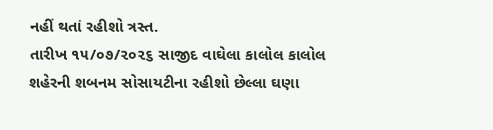નહીં થતાં રહીશો ત્રસ્ત.
તારીખ ૧૫/૦૭/૨૦૨૬ સાજીદ વાઘેલા કાલોલ કાલોલ શહેરની શબનમ સોસાયટીના રહીશો છેલ્લા ઘણા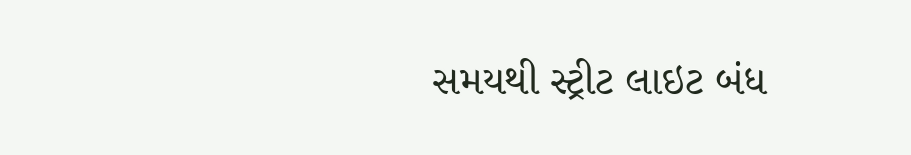સમયથી સ્ટ્રીટ લાઇટ બંધ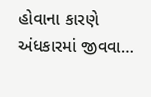હોવાના કારણે અંધકારમાં જીવવા…